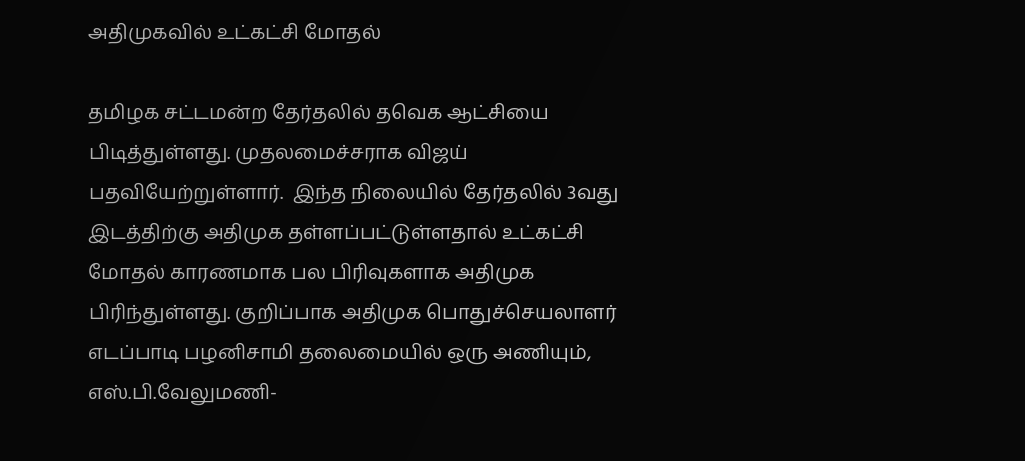அதிமுகவில் உட்கட்சி மோதல்

தமிழக சட்டமன்ற தேர்தலில் தவெக ஆட்சியை பிடித்துள்ளது. முதலமைச்சராக விஜய் பதவியேற்றுள்ளார்.  இந்த நிலையில் தேர்தலில் 3வது இடத்திற்கு அதிமுக தள்ளப்பட்டுள்ளதால் உட்கட்சி மோதல் காரணமாக பல பிரிவுகளாக அதிமுக பிரிந்துள்ளது. குறிப்பாக அதிமுக பொதுச்செயலாளர் எடப்பாடி பழனிசாமி தலைமையில் ஒரு அணியும், எஸ்.பி.வேலுமணி-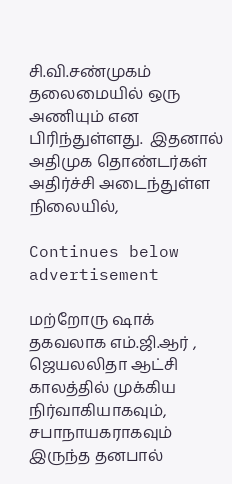சி.வி.சண்முகம் தலைமையில் ஒரு அணியும் என பிரிந்துள்ளது.  இதனால் அதிமுக தொண்டர்கள் அதிர்ச்சி அடைந்துள்ள நிலையில்,

Continues below advertisement

மற்றோரு ஷாக் தகவலாக எம்.ஜி.ஆர் , ஜெயலலிதா ஆட்சி காலத்தில் முக்கிய நிர்வாகியாகவும், சபாநாயகராகவும் இருந்த தனபால்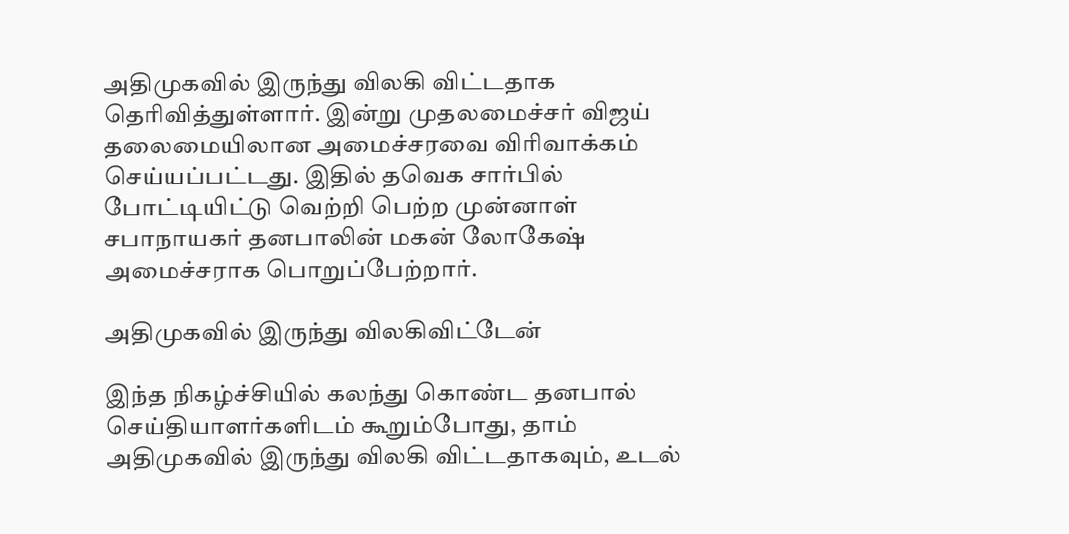அதிமுகவில் இருந்து விலகி விட்டதாக தெரிவித்துள்ளார். இன்று முதலமைச்சர் விஜய் தலைமையிலான அமைச்சரவை விரிவாக்கம் செய்யப்பட்டது. இதில் தவெக சார்பில் போட்டியிட்டு வெற்றி பெற்ற முன்னாள் சபாநாயகர் தனபாலின் மகன் லோகேஷ் அமைச்சராக பொறுப்பேற்றார்.

அதிமுகவில் இருந்து விலகிவிட்டேன்

இந்த நிகழ்ச்சியில் கலந்து கொண்ட தனபால் செய்தியாளர்களிடம் கூறும்போது, தாம் அதிமுகவில் இருந்து விலகி விட்டதாகவும், உடல்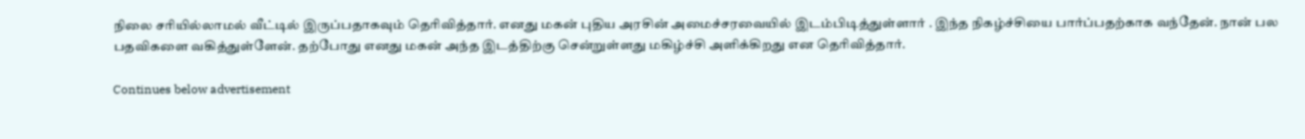நிலை சரியில்லாமல் வீட்டில் இருப்பதாகவும் தெரிவித்தார். எனது மகன் புதிய அரசின் அமைச்சரவையில் இடம்பிடித்துள்ளார் . இந்த நிகழ்ச்சியை பார்ப்பதற்காக வந்தேன். நான் பல பதவிகளை வகித்துள்ளேன். தற்போது எனது மகன் அந்த இடத்திற்கு சென்றுள்ளது மகிழ்ச்சி அளிக்கிறது என தெரிவித்தார்.

Continues below advertisement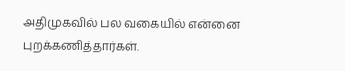அதிமுகவில் பல வகையில் என்னை புறக்கணித்தார்கள்.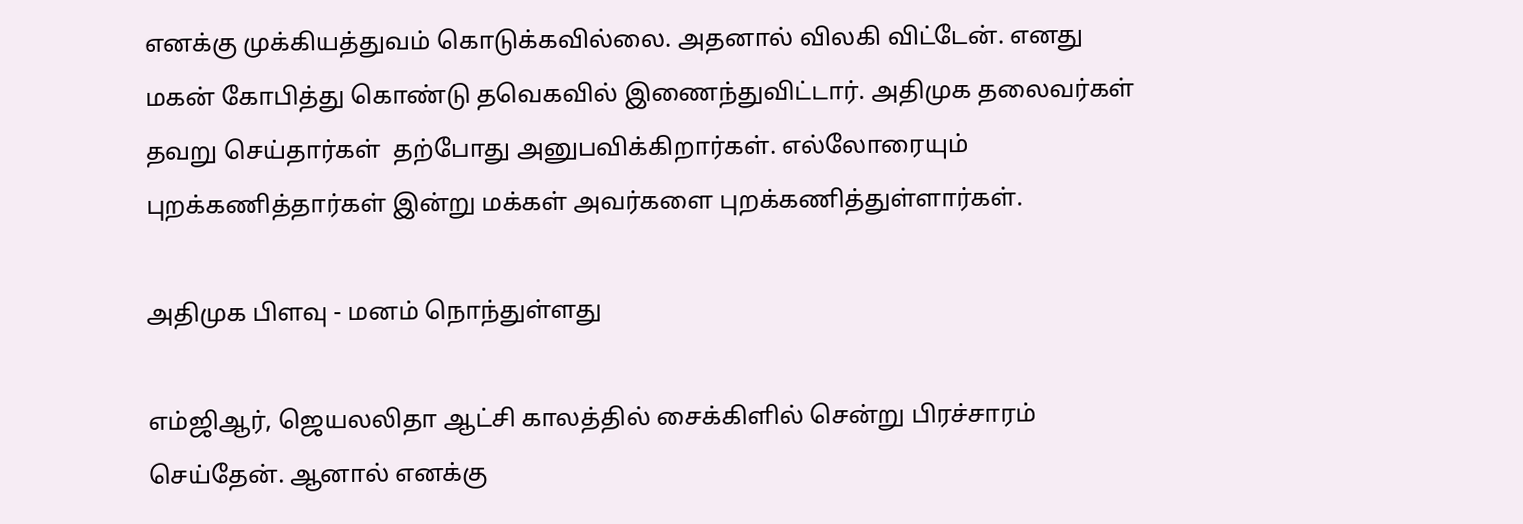எனக்கு முக்கியத்துவம் கொடுக்கவில்லை. அதனால் விலகி விட்டேன். எனது மகன் கோபித்து கொண்டு தவெகவில் இணைந்துவிட்டார். அதிமுக தலைவர்கள் தவறு செய்தார்கள்  தற்போது அனுபவிக்கிறார்கள். எல்லோரையும் புறக்கணித்தார்கள் இன்று மக்கள் அவர்களை புறக்கணித்துள்ளார்கள்.

அதிமுக பிளவு - மனம் நொந்துள்ளது

எம்ஜிஆர், ஜெயலலிதா ஆட்சி காலத்தில் சைக்கிளில் சென்று பிரச்சாரம் செய்தேன். ஆனால் எனக்கு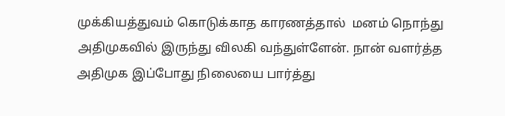முக்கியத்துவம் கொடுக்காத காரணத்தால்  மனம் நொந்து அதிமுகவில் இருந்து விலகி வந்துள்ளேன். நான் வளர்த்த அதிமுக இப்போது நிலையை பார்த்து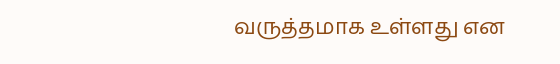வருத்தமாக உள்ளது என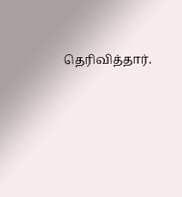தெரிவித்தார்.